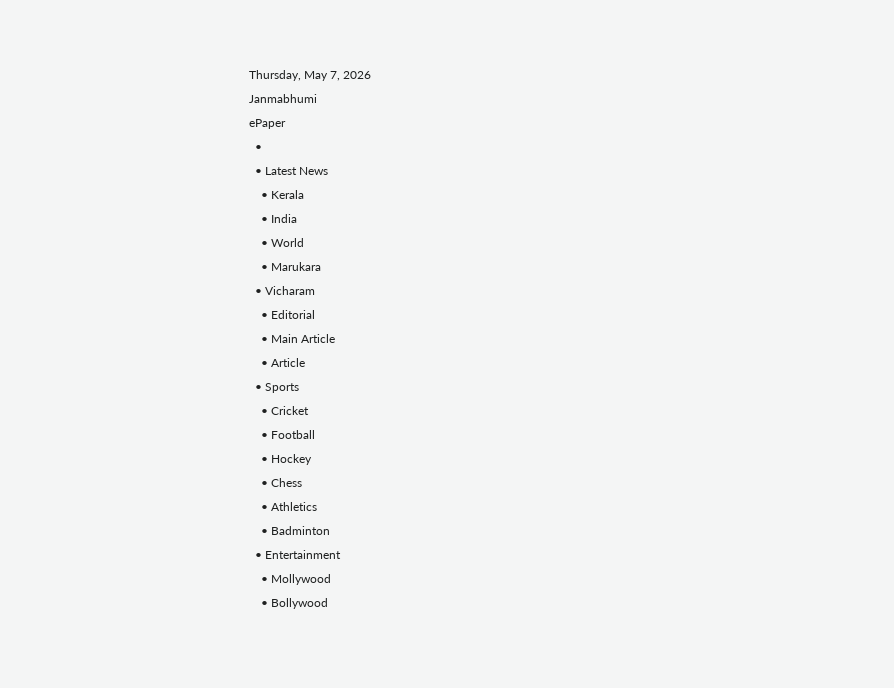Thursday, May 7, 2026
Janmabhumi
ePaper
  •
  • Latest News
    • Kerala
    • India
    • World
    • Marukara
  • Vicharam
    • Editorial
    • Main Article
    • Article
  • Sports
    • Cricket
    • Football
    • Hockey
    • Chess
    • Athletics
    • Badminton
  • Entertainment
    • Mollywood
    • Bollywood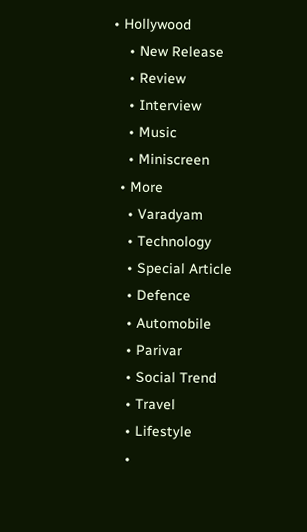• Hollywood
    • New Release
    • Review
    • Interview
    • Music
    • Miniscreen
  • More
    • Varadyam
    • Technology
    • Special Article
    • Defence
    • Automobile
    • Parivar
    • Social Trend
    • Travel
    • Lifestyle
    •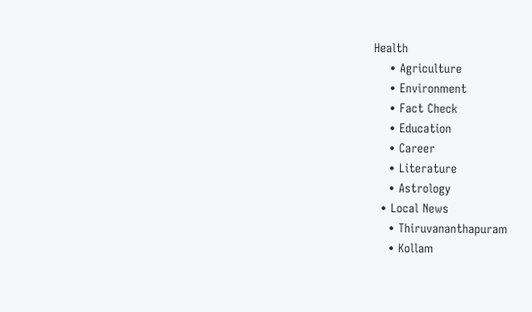Health
    • Agriculture
    • Environment
    • Fact Check
    • Education
    • Career
    • Literature
    • Astrology
  • Local News
    • Thiruvananthapuram
    • Kollam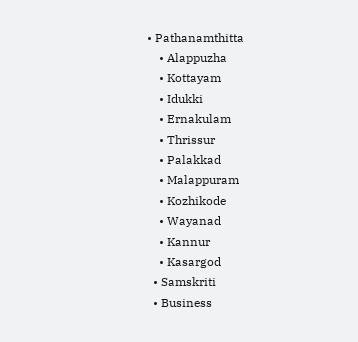• Pathanamthitta
    • Alappuzha
    • Kottayam
    • Idukki
    • Ernakulam
    • Thrissur
    • Palakkad
    • Malappuram
    • Kozhikode
    • Wayanad
    • Kannur
    • Kasargod
  • Samskriti
  • Business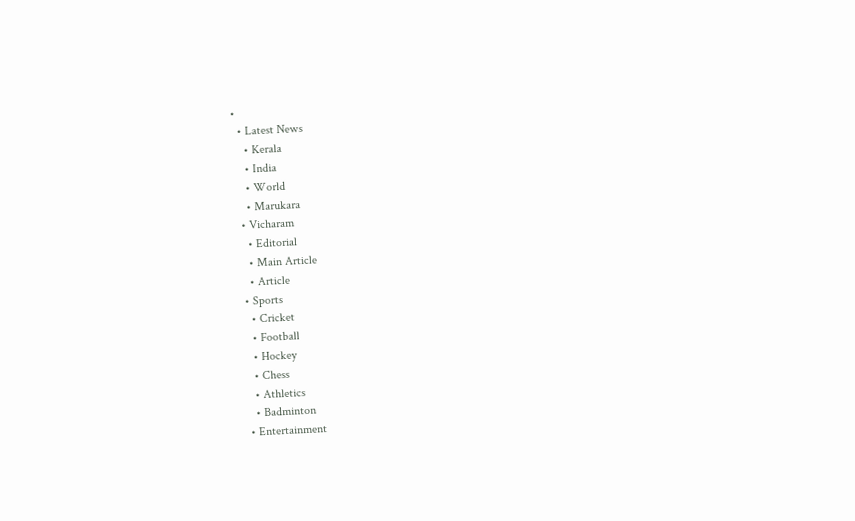•
  • Latest News
    • Kerala
    • India
    • World
    • Marukara
  • Vicharam
    • Editorial
    • Main Article
    • Article
  • Sports
    • Cricket
    • Football
    • Hockey
    • Chess
    • Athletics
    • Badminton
  • Entertainment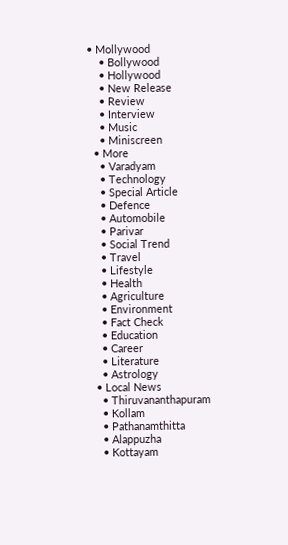• Mollywood
    • Bollywood
    • Hollywood
    • New Release
    • Review
    • Interview
    • Music
    • Miniscreen
  • More
    • Varadyam
    • Technology
    • Special Article
    • Defence
    • Automobile
    • Parivar
    • Social Trend
    • Travel
    • Lifestyle
    • Health
    • Agriculture
    • Environment
    • Fact Check
    • Education
    • Career
    • Literature
    • Astrology
  • Local News
    • Thiruvananthapuram
    • Kollam
    • Pathanamthitta
    • Alappuzha
    • Kottayam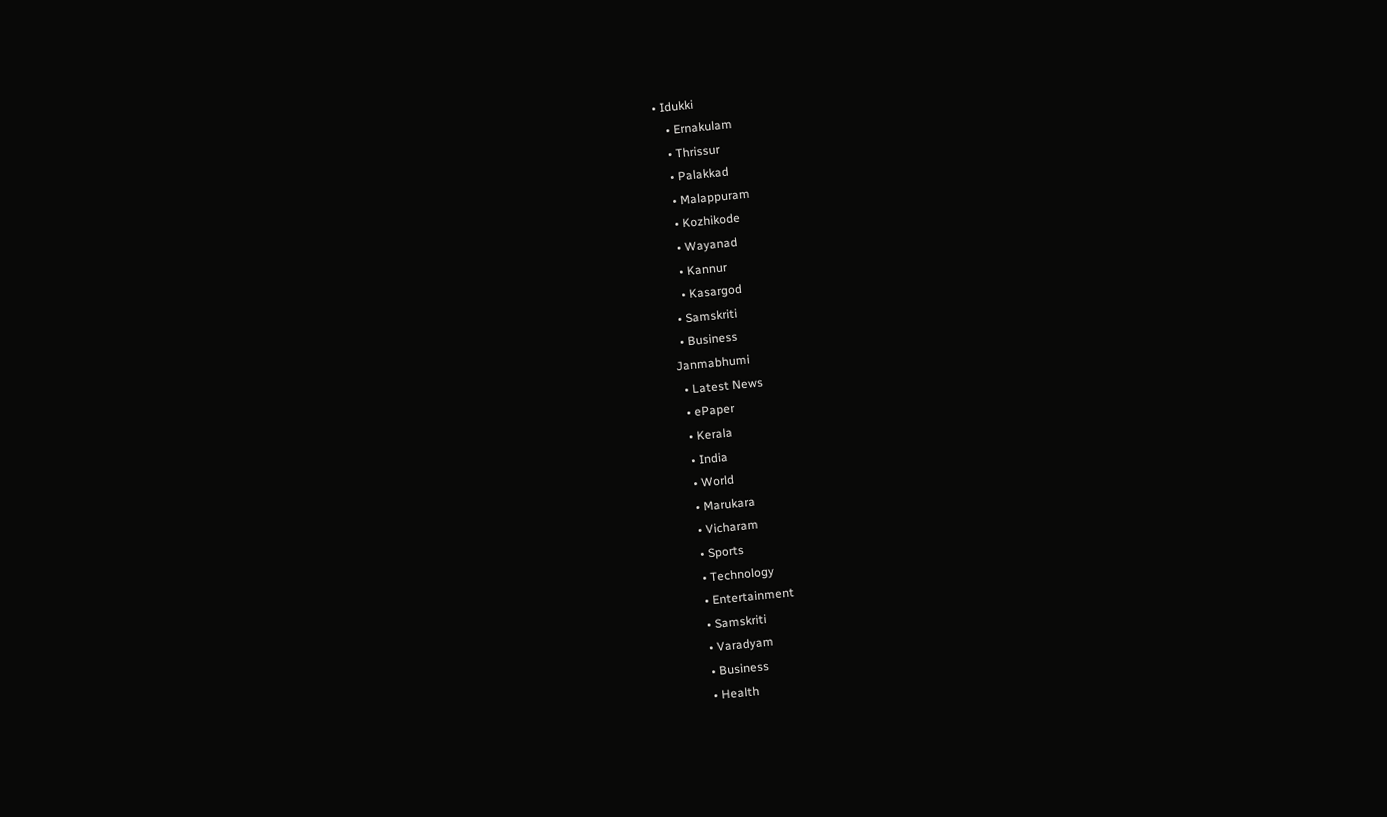• Idukki
    • Ernakulam
    • Thrissur
    • Palakkad
    • Malappuram
    • Kozhikode
    • Wayanad
    • Kannur
    • Kasargod
  • Samskriti
  • Business
Janmabhumi
  • Latest News
  • ePaper
  • Kerala
  • India
  • World
  • Marukara
  • Vicharam
  • Sports
  • Technology
  • Entertainment
  • Samskriti
  • Varadyam
  • Business
  • Health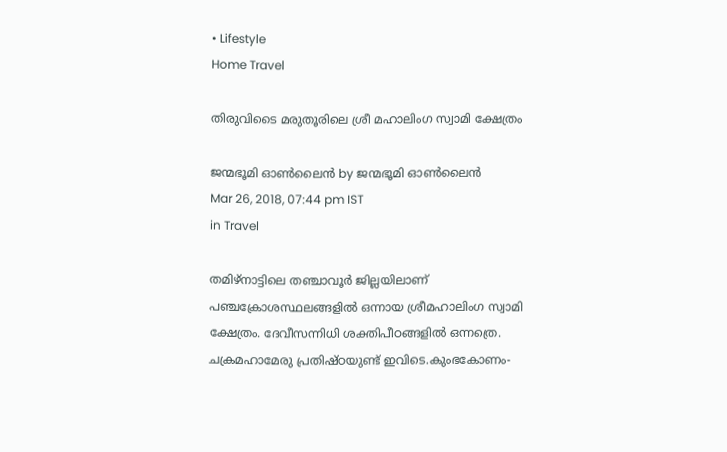• Lifestyle
Home Travel

തിരുവിടൈ മരുതൂരിലെ ശ്രീ മഹാലിംഗ സ്വാമി ക്ഷേത്രം

ജന്മഭൂമി ഓണ്‍ലൈന്‍ by ജന്മഭൂമി ഓണ്‍ലൈന്‍
Mar 26, 2018, 07:44 pm IST
in Travel

തമിഴ്‌നാട്ടിലെ തഞ്ചാവൂര്‍ ജില്ലയിലാണ് പഞ്ചക്രോശസ്ഥലങ്ങളില്‍ ഒന്നായ ശ്രീമഹാലിംഗ സ്വാമി ക്ഷേത്രം. ദേവീസന്നിധി ശക്തിപീഠങ്ങളില്‍ ഒന്നത്രെ. ചക്രമഹാമേരു പ്രതിഷ്ഠയുണ്ട് ഇവിടെ.കുംഭകോണം-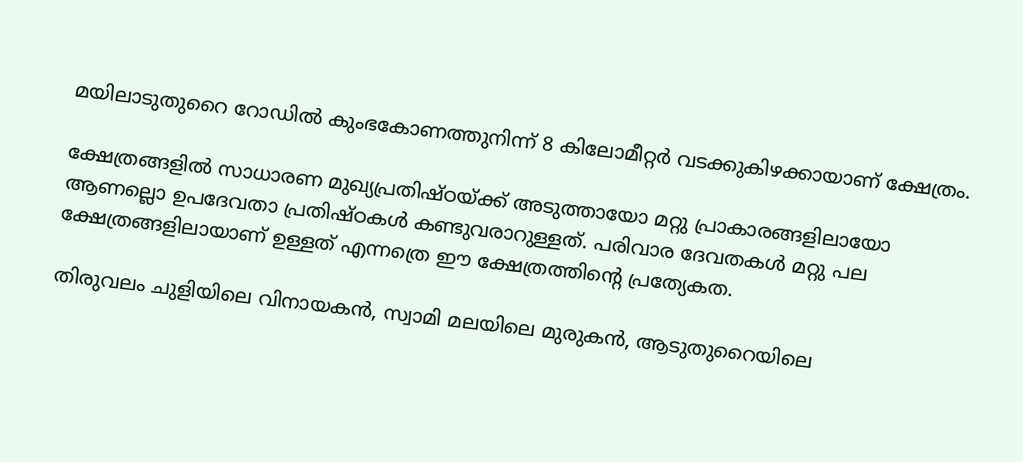മയിലാടുതുറൈ റോഡില്‍ കുംഭകോണത്തുനിന്ന് 8 കിലോമീറ്റര്‍ വടക്കുകിഴക്കായാണ് ക്ഷേത്രം.

ക്ഷേത്രങ്ങളില്‍ സാധാരണ മുഖ്യപ്രതിഷ്ഠയ്‌ക്ക് അടുത്തായോ മറ്റു പ്രാകാരങ്ങളിലായോ ആണല്ലൊ ഉപദേവതാ പ്രതിഷ്ഠകള്‍ കണ്ടുവരാറുള്ളത്. പരിവാര ദേവതകള്‍ മറ്റു പല ക്ഷേത്രങ്ങളിലായാണ് ഉള്ളത് എന്നത്രെ ഈ ക്ഷേത്രത്തിന്റെ പ്രത്യേകത.

തിരുവലം ചുളിയിലെ വിനായകന്‍, സ്വാമി മലയിലെ മുരുകന്‍, ആടുതുറൈയിലെ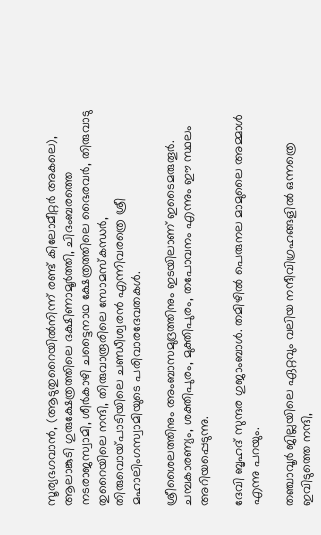സൂര്യഭഗവാന്‍, (ആടുതുറൈയില്‍നിന്ന് രണ്ട് കിലോമീറ്റര്‍ അകലെ), ആലാങ്കുടി ഗുരുക്ഷേത്രത്തിലെ ദക്ഷിണാമൂര്‍ത്തി, ചിദംബരത്തെ നടരാജസ്വാമി, ശീര്‍കാഴി ചട്ടൈനാഥ ക്ഷേത്രത്തിലെ ഭൈരവര്‍, തിരുവാടു തുറൈയിലെ നന്ദി, തിരുവാരൂരിലെ സോമസ്‌കന്ധര്‍, തിരുവൊയ്‌പാടിയിലെ ചണ്ഡീശ്വരന്‍ എന്നിവരത്രെ ശ്രീ മഹാലിംഗസ്വാമിയുടെ പരിവാരദേവതകള്‍.

ശ്രീശൈലത്തിനും അംബാസമുദ്രത്തിനും ഇടയിലാണ് ഇടൈമരുതൂര്‍. ചമ്പകാരണ്യം, ശക്തിപുരം, മുക്തിപുരം, തപോവനം എന്നും ഈ സ്ഥലം അറിയപ്പെടുന്നു.

ദേവി ബൃഹദ് സുന്ദര ഗുജാംബാള്‍. തമിഴില്‍ പെരുനല മാമുലൈ അമ്മാള്‍ എന്നു പറയും.

തഞ്ചാവൂര്‍ ജില്ലയിലെ ഏറ്റവും വലിയ നന്ദീവിഗ്രഹങ്ങളില്‍ ഒന്നത്രെ ഇവിടുത്തെ നന്ദി,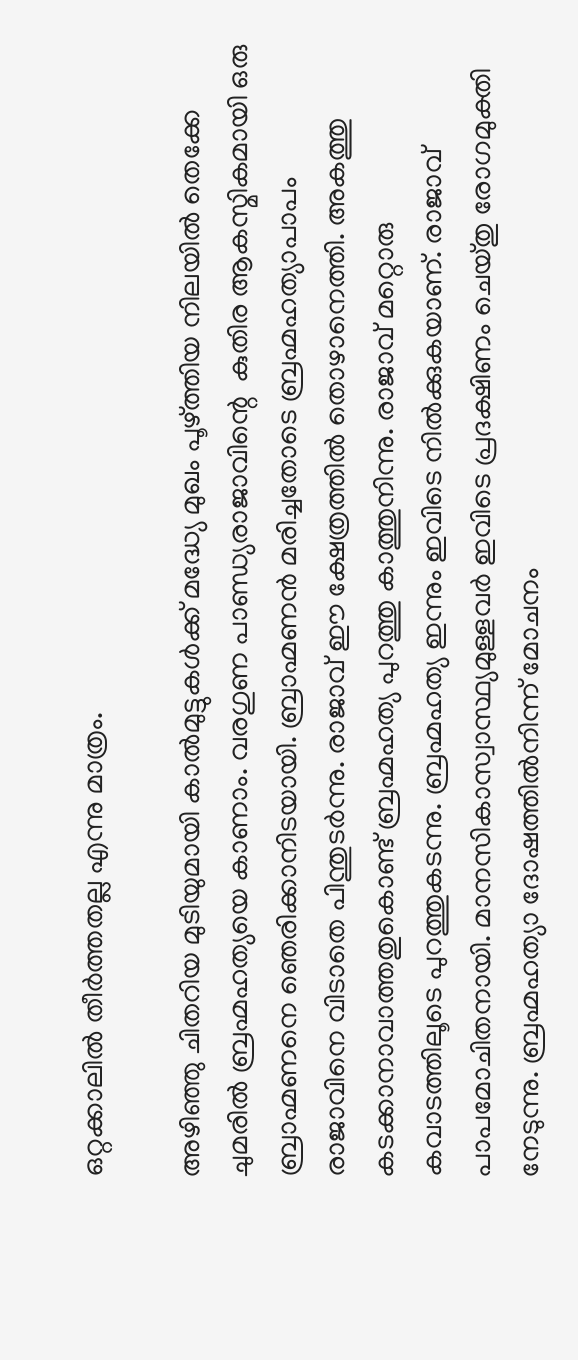ഒറ്റക്കാലില്‍ തീര്‍ത്തതല്ല എന്നു മാത്രം.

അഴിഞ്ഞു ചിതറിയ മുടിയുമായി കാല്‍മുട്ടുകള്‍ക്ക് മദ്ധ്യേ മുഖം പൂഴ്‌ത്തിയ നിലയില്‍ തെക്കേ ചുമരില്‍ ബ്രഹ്മഹത്യയെ കാണാം. വരഗുണ പാണ്ഡ്യരാജാവിന്റെ  കുതിര ആകസ്മികമായി ഒരു ബ്രാഹ്മണനെ ഞെരിക്കാനിടയായി. ബ്രാഹ്മണന്‍ മരിച്ചതോടെ ബ്രഹ്മഹത്യാപാപം രാജാവിനെ വിടാതെ പിന്തുടര്‍ന്നു. രാജാവ് ഈ ക്ഷേത്രത്തില്‍ തൊഴാനെത്തി. അകത്തു കടക്കാനാവാത്തതുകൊണ്ട് ബ്രഹ്മഹത്യ പുറത്തു കാത്തുനിന്നു. രാജാവ് മറ്റൊരു കവാടത്തിലൂടെ പുറത്തുകടന്നു. ബ്രഹ്മഹത്യ ഇന്നും ഇവിടെ നില്‍ക്കുകയാണ്. രാജാവ് പാപമോചിതനായി. മാനസികാസ്വാസ്ഥ്യമുള്ളവര്‍ ഇവിടെ പ്രദക്ഷിണം ചെയ്തു രോഗമുക്തി നേടുന്നു. ബ്രഹ്മഹത്യാ ദോഷത്തില്‍നിന്ന് മോചനം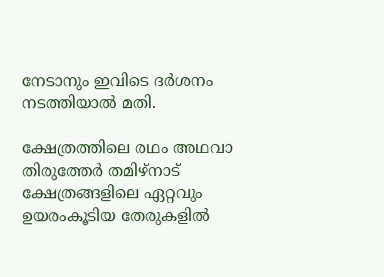നേടാനും ഇവിടെ ദര്‍ശനം നടത്തിയാല്‍ മതി.

ക്ഷേത്രത്തിലെ രഥം അഥവാ തിരുത്തേര്‍ തമിഴ്‌നാട് ക്ഷേത്രങ്ങളിലെ ഏറ്റവും ഉയരംകൂടിയ തേരുകളില്‍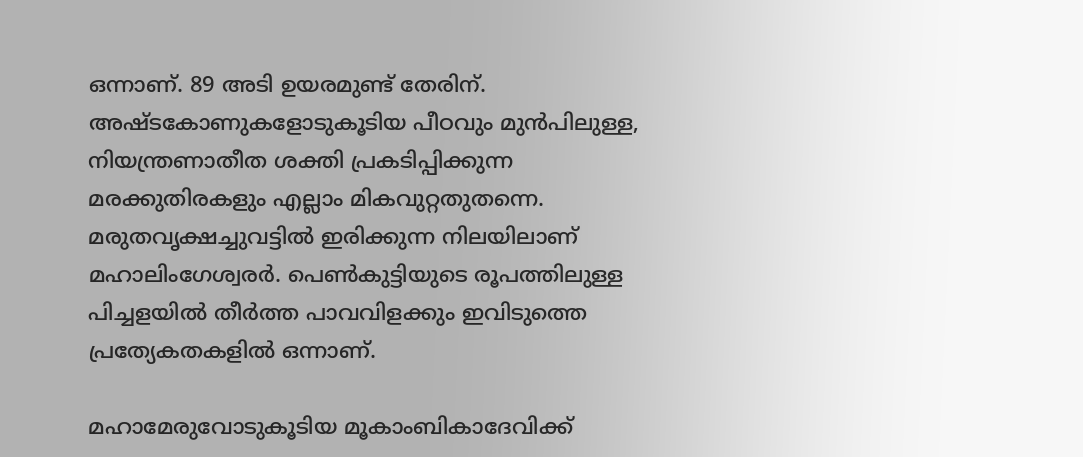ഒന്നാണ്. 89 അടി ഉയരമുണ്ട് തേരിന്. അഷ്ടകോണുകളോടുകൂടിയ പീഠവും മുന്‍പിലുള്ള, നിയന്ത്രണാതീത ശക്തി പ്രകടിപ്പിക്കുന്ന മരക്കുതിരകളും എല്ലാം മികവുറ്റതുതന്നെ. മരുതവൃക്ഷച്ചുവട്ടില്‍ ഇരിക്കുന്ന നിലയിലാണ് മഹാലിംഗേശ്വരര്‍. പെണ്‍കുട്ടിയുടെ രൂപത്തിലുള്ള പിച്ചളയില്‍ തീര്‍ത്ത പാവവിളക്കും ഇവിടുത്തെ പ്രത്യേകതകളില്‍ ഒന്നാണ്.

മഹാമേരുവോടുകൂടിയ മൂകാംബികാദേവിക്ക്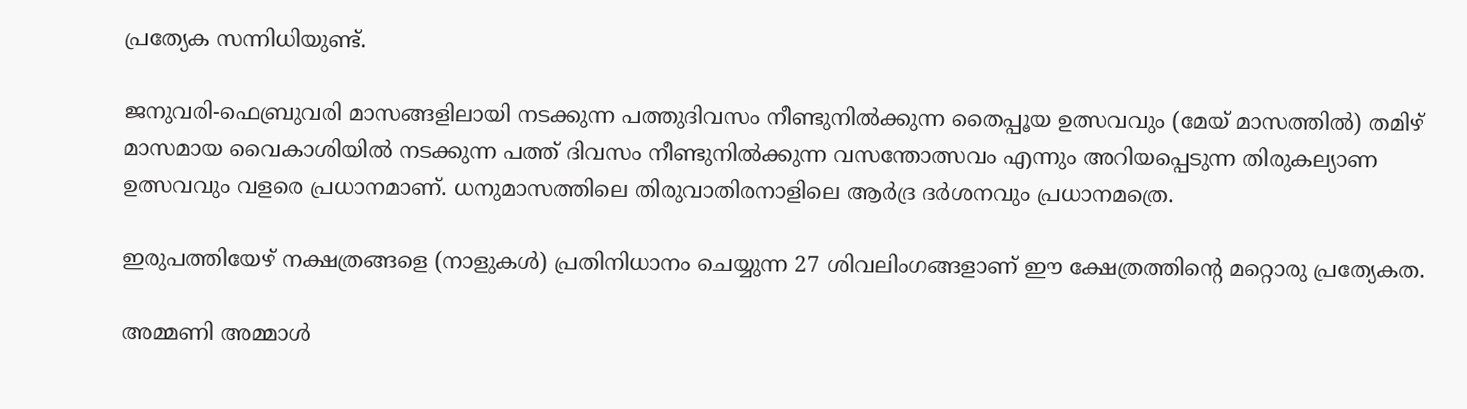പ്രത്യേക സന്നിധിയുണ്ട്.

ജനുവരി-ഫെബ്രുവരി മാസങ്ങളിലായി നടക്കുന്ന പത്തുദിവസം നീണ്ടുനില്‍ക്കുന്ന തൈപ്പൂയ ഉത്സവവും (മേയ് മാസത്തില്‍) തമിഴ് മാസമായ വൈകാശിയില്‍ നടക്കുന്ന പത്ത് ദിവസം നീണ്ടുനില്‍ക്കുന്ന വസന്തോത്സവം എന്നും അറിയപ്പെടുന്ന തിരുകല്യാണ ഉത്സവവും വളരെ പ്രധാനമാണ്. ധനുമാസത്തിലെ തിരുവാതിരനാളിലെ ആര്‍ദ്ര ദര്‍ശനവും പ്രധാനമത്രെ.

ഇരുപത്തിയേഴ് നക്ഷത്രങ്ങളെ (നാളുകള്‍) പ്രതിനിധാനം ചെയ്യുന്ന 27 ശിവലിംഗങ്ങളാണ് ഈ ക്ഷേത്രത്തിന്റെ മറ്റൊരു പ്രത്യേകത.

അമ്മണി അമ്മാള്‍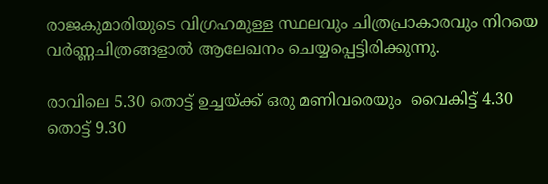രാജകുമാരിയുടെ വിഗ്രഹമുള്ള സ്ഥലവും ചിത്രപ്രാകാരവും നിറയെ വര്‍ണ്ണചിത്രങ്ങളാല്‍ ആലേഖനം ചെയ്യപ്പെട്ടിരിക്കുന്നു.

രാവിലെ 5.30 തൊട്ട് ഉച്ചയ്‌ക്ക് ഒരു മണിവരെയും  വൈകിട്ട് 4.30 തൊട്ട് 9.30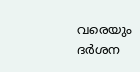വരെയും ദര്‍ശന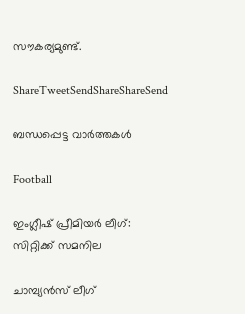സൗകര്യമുണ്ട്.

ShareTweetSendShareShareSend

ബന്ധപ്പെട്ട വാര്‍ത്തകള്‍

Football

ഇംഗ്ലീഷ് പ്രീമിയര്‍ ലീഗ്: സിറ്റിക്ക് സമനില

ചാമ്പ്യന്‍സ് ലീഗ്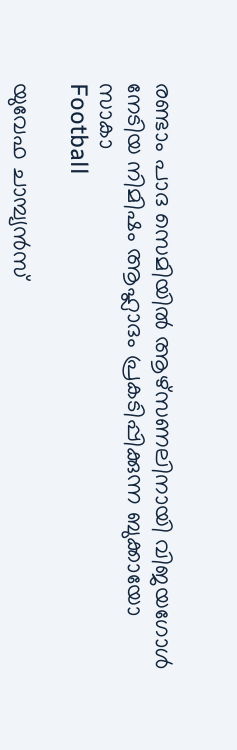രണ്ടാം പാദ സെമിയില്‍ ആഴ്‌സണലിനായി വിജയഗോള്‍ നേടിയ നിമിഷം ആഹ്ലാദം പ്രകടിപ്പിക്കുന്ന ബുക്കായോ സാകാ
Football

യുവേഫ ചാമ്പ്യന്‍സ്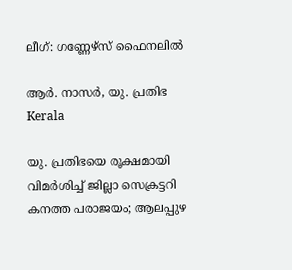ലീഗ്: ഗണ്ണേഴ്‌സ് ഫൈനലില്‍

ആര്‍. നാസര്‍, യു. പ്രതിഭ
Kerala

യു. പ്രതിഭയെ രൂക്ഷമായി വിമര്‍ശിച്ച് ജില്ലാ സെക്രട്ടറി കനത്ത പരാജയം; ആലപ്പുഴ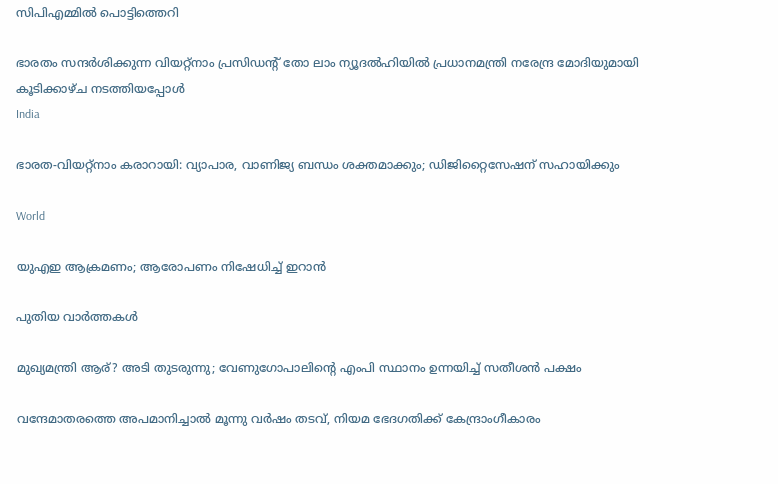സിപിഎമ്മില്‍ പൊട്ടിത്തെറി

ഭാരതം സന്ദര്‍ശിക്കുന്ന വിയറ്റ്‌നാം പ്രസിഡന്റ് തോ ലാം ന്യൂദല്‍ഹിയില്‍ പ്രധാനമന്ത്രി നരേന്ദ്ര മോദിയുമായി കൂടിക്കാഴ്ച നടത്തിയപ്പോള്‍
India

ഭാരത-വിയറ്റ്‌നാം കരാറായി: വ്യാപാര, വാണിജ്യ ബന്ധം ശക്തമാക്കും; ഡിജിറ്റൈസേഷന് സഹായിക്കും

World

യുഎഇ ആക്രമണം; ആരോപണം നിഷേധിച്ച് ഇറാന്‍

പുതിയ വാര്‍ത്തകള്‍

മുഖ്യമന്ത്രി ആര്? അടി തുടരുന്നു; വേണുഗോപാലിന്റെ എംപി സ്ഥാനം ഉന്നയിച്ച് സതീശന്‍ പക്ഷം

വന്ദേമാതരത്തെ അപമാനിച്ചാല്‍ മൂന്നു വര്‍ഷം തടവ്, നിയമ ഭേദഗതിക്ക് കേന്ദ്രാംഗീകാരം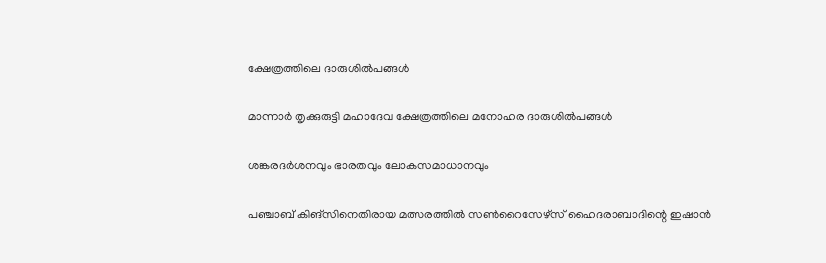ക്ഷേത്രത്തിലെ ദാരുശില്‍പങ്ങള്‍

മാന്നാര്‍ തൃക്കുരുട്ടി മഹാദേവ ക്ഷേത്രത്തിലെ മനോഹര ദാരുശില്‍പങ്ങള്‍

ശങ്കരദര്‍ശനവും ഭാരതവും ലോകസമാധാനവും

പഞ്ചാബ് കിങ്‌സിനെതിരായ മത്സരത്തില്‍ സണ്‍റൈസേഴ്‌സ് ഹൈദരാബാദിന്റെ ഇഷാന്‍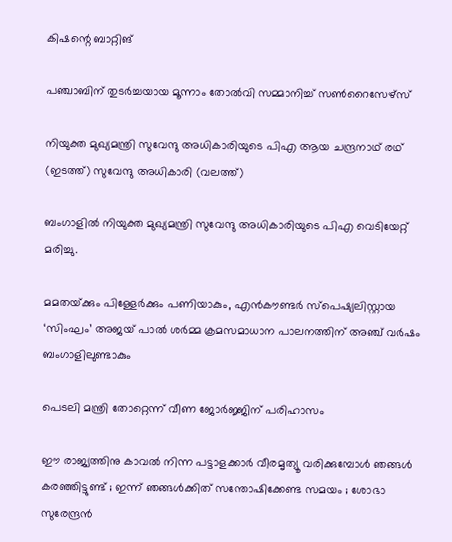കിഷന്റെ ബാറ്റിങ്‌

പഞ്ചാബിന് തുടര്‍ച്ചയായ മൂന്നാം തോൽവി സമ്മാനിച്ച് സൺറൈസേഴ്സ്

നിയുക്ത മുഖ്യമന്ത്രി സുവേന്ദു അധികാരിയുടെ പിഎ ആയ ചന്ദ്രനാഥ് രഥ് (ഇടത്ത്) സുവേന്ദു അധികാരി (വലത്ത്)

ബംഗാളിൽ നിയുക്ത മുഖ്യമന്ത്രി സുവേന്ദു അധികാരിയുടെ പിഎ വെടിയേറ്റ് മരിച്ചു.

മമതയ്‌ക്കും പിള്ളേര്‍ക്കും പണിയാകും, എന്‍കൗണ്ടര്‍ സ്പെഷ്യലിസ്റ്റായ ‘സിംഘം’ അജയ് പാല്‍ ശര്‍മ്മ ക്രമസമാധാന പാലനത്തിന് അഞ്ച് വര്‍ഷം ബംഗാളിലുണ്ടാകും

പെടലി മന്ത്രി തോറ്റെന്ന് വീണ ജോര്‍ജ്ജിന് പരിഹാസം

ഈ രാജ്യത്തിനു കാവൽ നിന്ന പട്ടാളക്കാർ വീരമൃത്യൂ വരിക്കുമ്പോൾ ഞങ്ങൾ കരഞ്ഞിട്ടുണ്ട് ; ഇന്ന് ഞങ്ങൾക്കിത് സന്തോഷിക്കേണ്ട സമയം ; ശോഭാ സുരേന്ദ്രൻ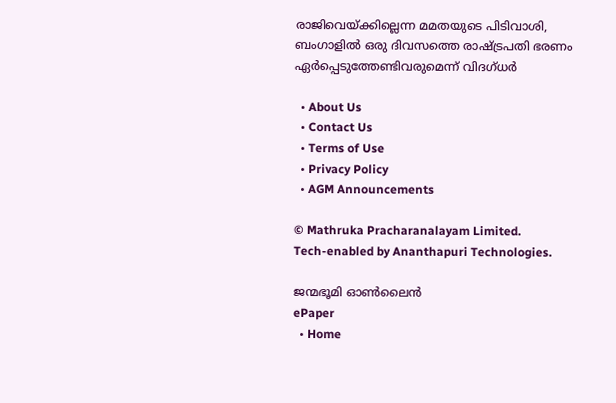രാജിവെയ്‌ക്കില്ലെന്ന മമതയുടെ പിടിവാശി, ബംഗാളില്‍ ഒരു ദിവസത്തെ രാഷ്‌ട്രപതി ഭരണം ഏര്‍പ്പെടുത്തേണ്ടിവരുമെന്ന് വിദഗ്ധര്‍

  • About Us
  • Contact Us
  • Terms of Use
  • Privacy Policy
  • AGM Announcements

© Mathruka Pracharanalayam Limited.
Tech-enabled by Ananthapuri Technologies.

ജന്മഭൂമി ഓണ്‍ലൈന്‍
ePaper
  • Home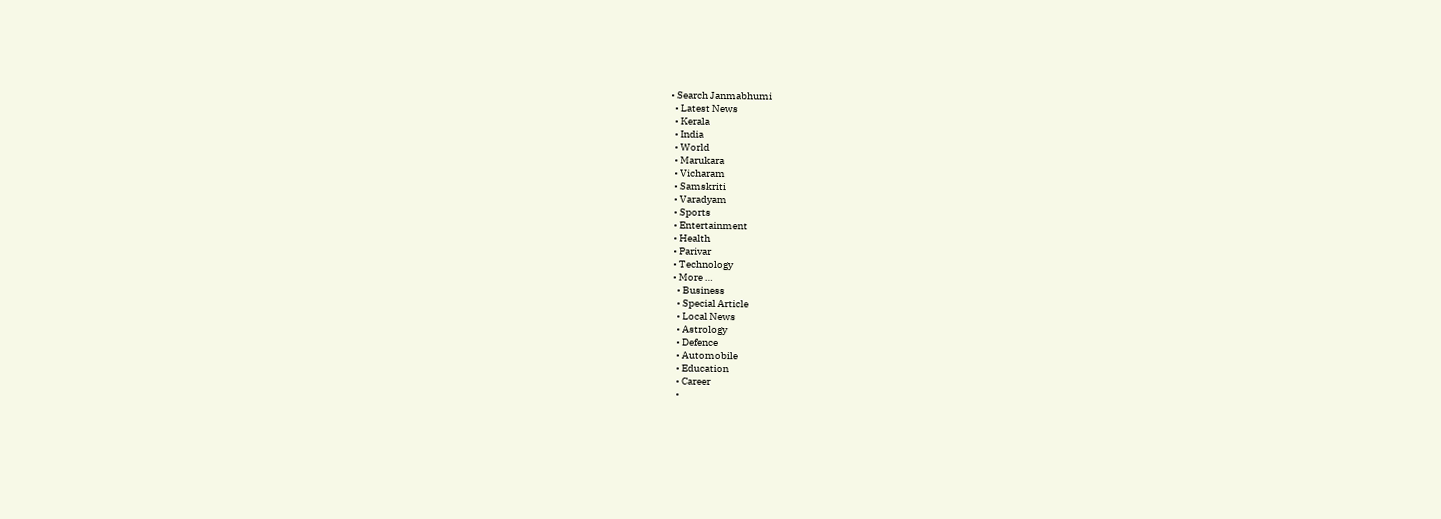• Search Janmabhumi
  • Latest News
  • Kerala
  • India
  • World
  • Marukara
  • Vicharam
  • Samskriti
  • Varadyam
  • Sports
  • Entertainment
  • Health
  • Parivar
  • Technology
  • More …
    • Business
    • Special Article
    • Local News
    • Astrology
    • Defence
    • Automobile
    • Education
    • Career
    •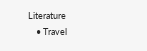Literature
    • Travel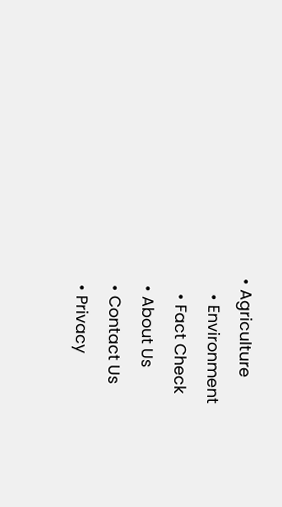• Agriculture
    • Environment
    • Fact Check
  • About Us
  • Contact Us
  • Privacy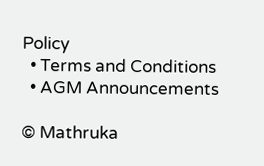Policy
  • Terms and Conditions
  • AGM Announcements

© Mathruka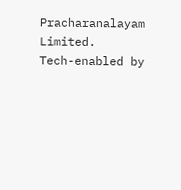Pracharanalayam Limited.
Tech-enabled by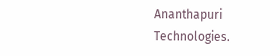Ananthapuri Technologies.